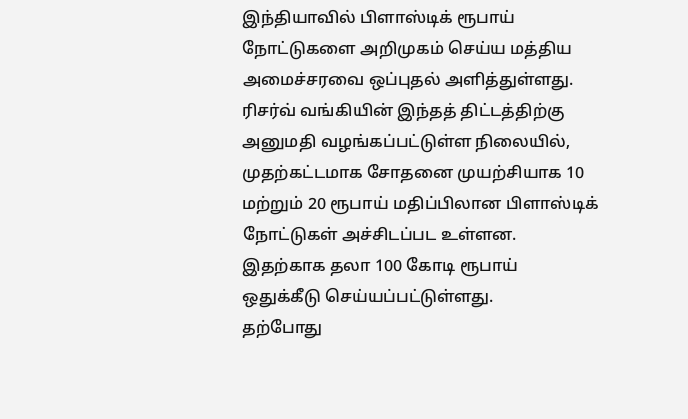இந்தியாவில் பிளாஸ்டிக் ரூபாய் நோட்டுகளை அறிமுகம் செய்ய மத்திய அமைச்சரவை ஒப்புதல் அளித்துள்ளது. ரிசர்வ் வங்கியின் இந்தத் திட்டத்திற்கு அனுமதி வழங்கப்பட்டுள்ள நிலையில், முதற்கட்டமாக சோதனை முயற்சியாக 10 மற்றும் 20 ரூபாய் மதிப்பிலான பிளாஸ்டிக் நோட்டுகள் அச்சிடப்பட உள்ளன. இதற்காக தலா 100 கோடி ரூபாய் ஒதுக்கீடு செய்யப்பட்டுள்ளது.
தற்போது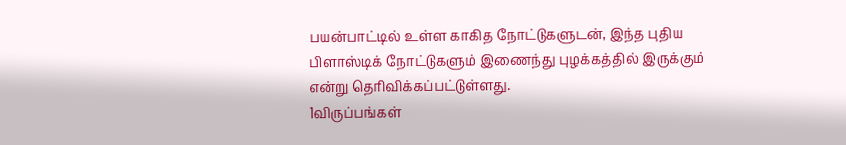பயன்பாட்டில் உள்ள காகித நோட்டுகளுடன், இந்த புதிய பிளாஸ்டிக் நோட்டுகளும் இணைந்து புழக்கத்தில் இருக்கும் என்று தெரிவிக்கப்பட்டுள்ளது.
1விருப்பங்கள்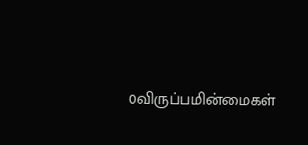0விருப்பமின்மைகள்